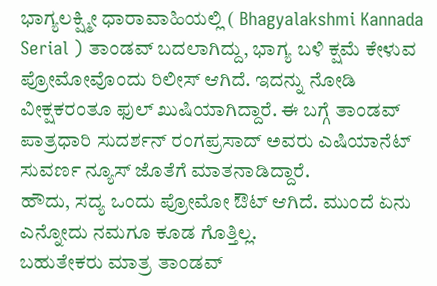ಭಾಗ್ಯಲಕ್ಷ್ಮೀ ಧಾರಾವಾಹಿಯಲ್ಲಿ ( Bhagyalakshmi Kannada Serial ) ತಾಂಡವ್ ಬದಲಾಗಿದ್ದು, ಭಾಗ್ಯ ಬಳಿ ಕ್ಷಮೆ ಕೇಳುವ ಪ್ರೋಮೋವೊಂದು ರಿಲೀಸ್ ಆಗಿದೆ. ಇದನ್ನು ನೋಡಿ ವೀಕ್ಷಕರಂತೂ ಫುಲ್ ಖುಷಿಯಾಗಿದ್ದಾರೆ. ಈ ಬಗ್ಗೆ ತಾಂಡವ್ ಪಾತ್ರಧಾರಿ ಸುದರ್ಶನ್ ರಂಗಪ್ರಸಾದ್ ಅವರು ಎಷಿಯಾನೆಟ್ ಸುವರ್ಣ ನ್ಯೂಸ್ ಜೊತೆಗೆ ಮಾತನಾಡಿದ್ದಾರೆ.
ಹೌದು, ಸದ್ಯ ಒಂದು ಪ್ರೋಮೋ ಔಟ್ ಆಗಿದೆ. ಮುಂದೆ ಏನು ಎನ್ನೋದು ನಮಗೂ ಕೂಡ ಗೊತ್ತಿಲ್ಲ.
ಬಹುತೇಕರು ಮಾತ್ರ ತಾಂಡವ್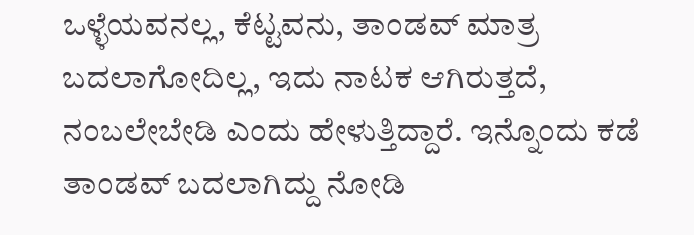ಒಳ್ಳೆಯವನಲ್ಲ, ಕೆಟ್ಟವನು, ತಾಂಡವ್ ಮಾತ್ರ ಬದಲಾಗೋದಿಲ್ಲ, ಇದು ನಾಟಕ ಆಗಿರುತ್ತದೆ, ನಂಬಲೇಬೇಡಿ ಎಂದು ಹೇಳುತ್ತಿದ್ದಾರೆ. ಇನ್ನೊಂದು ಕಡೆ ತಾಂಡವ್ ಬದಲಾಗಿದ್ದು ನೋಡಿ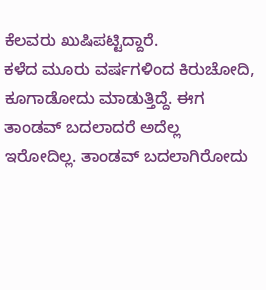ಕೆಲವರು ಖುಷಿಪಟ್ಟಿದ್ದಾರೆ.
ಕಳೆದ ಮೂರು ವರ್ಷಗಳಿಂದ ಕಿರುಚೋದಿ, ಕೂಗಾಡೋದು ಮಾಡುತ್ತಿದ್ದೆ. ಈಗ ತಾಂಡವ್ ಬದಲಾದರೆ ಅದೆಲ್ಲ ಇರೋದಿಲ್ಲ. ತಾಂಡವ್ ಬದಲಾಗಿರೋದು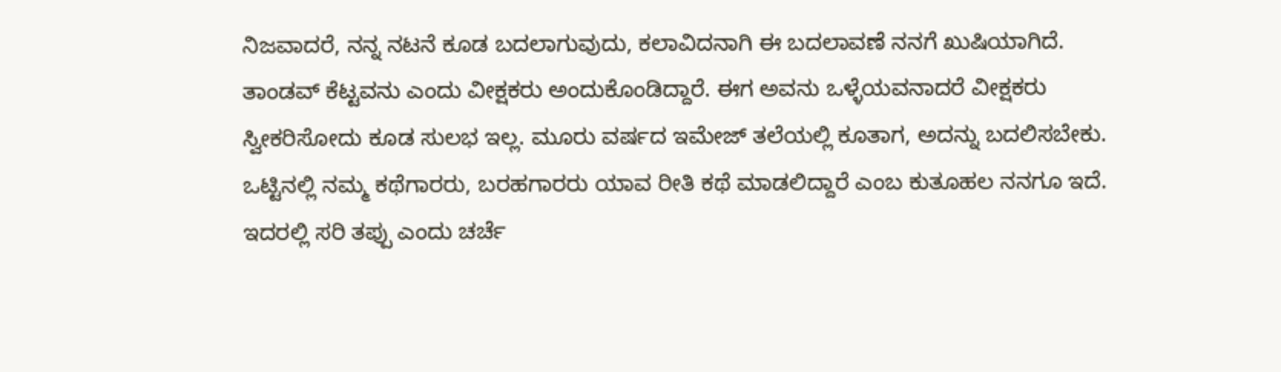ನಿಜವಾದರೆ, ನನ್ನ ನಟನೆ ಕೂಡ ಬದಲಾಗುವುದು, ಕಲಾವಿದನಾಗಿ ಈ ಬದಲಾವಣೆ ನನಗೆ ಖುಷಿಯಾಗಿದೆ.
ತಾಂಡವ್ ಕೆಟ್ಟವನು ಎಂದು ವೀಕ್ಷಕರು ಅಂದುಕೊಂಡಿದ್ದಾರೆ. ಈಗ ಅವನು ಒಳ್ಳೆಯವನಾದರೆ ವೀಕ್ಷಕರು ಸ್ವೀಕರಿಸೋದು ಕೂಡ ಸುಲಭ ಇಲ್ಲ. ಮೂರು ವರ್ಷದ ಇಮೇಜ್ ತಲೆಯಲ್ಲಿ ಕೂತಾಗ, ಅದನ್ನು ಬದಲಿಸಬೇಕು. ಒಟ್ಟಿನಲ್ಲಿ ನಮ್ಮ ಕಥೆಗಾರರು, ಬರಹಗಾರರು ಯಾವ ರೀತಿ ಕಥೆ ಮಾಡಲಿದ್ದಾರೆ ಎಂಬ ಕುತೂಹಲ ನನಗೂ ಇದೆ.
ಇದರಲ್ಲಿ ಸರಿ ತಪ್ಪು ಎಂದು ಚರ್ಚೆ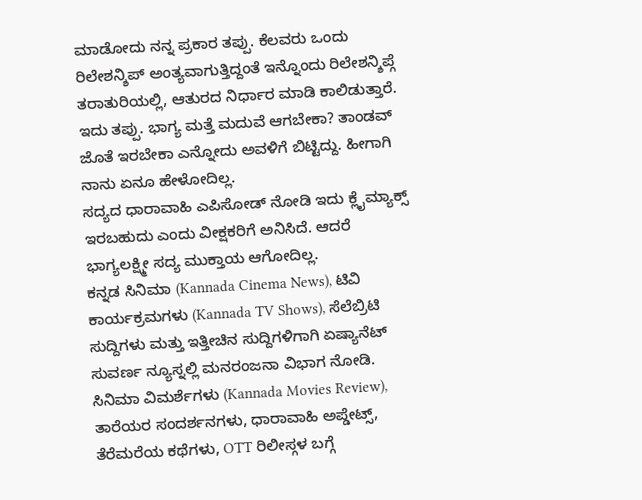ಮಾಡೋದು ನನ್ನ ಪ್ರಕಾರ ತಪ್ಪು. ಕೆಲವರು ಒಂದು ರಿಲೇಶನ್ಶಿಪ್ ಅಂತ್ಯವಾಗುತ್ತಿದ್ದಂತೆ ಇನ್ನೊಂದು ರಿಲೇಶನ್ಶಿಪ್ಗೆ ತರಾತುರಿಯಲ್ಲಿ, ಆತುರದ ನಿರ್ಧಾರ ಮಾಡಿ ಕಾಲಿಡುತ್ತಾರೆ. ಇದು ತಪ್ಪು. ಭಾಗ್ಯ ಮತ್ತೆ ಮದುವೆ ಆಗಬೇಕಾ? ತಾಂಡವ್ ಜೊತೆ ಇರಬೇಕಾ ಎನ್ನೋದು ಅವಳಿಗೆ ಬಿಟ್ಟಿದ್ದು. ಹೀಗಾಗಿ ನಾನು ಏನೂ ಹೇಳೋದಿಲ್ಲ.
ಸದ್ಯದ ಧಾರಾವಾಹಿ ಎಪಿಸೋಡ್ ನೋಡಿ ಇದು ಕ್ಲೈಮ್ಯಾಕ್ಸ್ ಇರಬಹುದು ಎಂದು ವೀಕ್ಷಕರಿಗೆ ಅನಿಸಿದೆ. ಆದರೆ ಭಾಗ್ಯಲಕ್ಷ್ಮೀ ಸದ್ಯ ಮುಕ್ತಾಯ ಆಗೋದಿಲ್ಲ.
ಕನ್ನಡ ಸಿನಿಮಾ (Kannada Cinema News), ಟಿವಿ ಕಾರ್ಯಕ್ರಮಗಳು (Kannada TV Shows), ಸೆಲೆಬ್ರಿಟಿ ಸುದ್ದಿಗಳು ಮತ್ತು ಇತ್ತೀಚಿನ ಸುದ್ದಿಗಳಿಗಾಗಿ ಏಷ್ಯಾನೆಟ್ ಸುವರ್ಣ ನ್ಯೂಸ್ನಲ್ಲಿ ಮನರಂಜನಾ ವಿಭಾಗ ನೋಡಿ. ಸಿನಿಮಾ ವಿಮರ್ಶೆಗಳು (Kannada Movies Review), ತಾರೆಯರ ಸಂದರ್ಶನಗಳು, ಧಾರಾವಾಹಿ ಅಪ್ಡೇಟ್ಸ್, ತೆರೆಮರೆಯ ಕಥೆಗಳು, OTT ರಿಲೀಸ್ಗಳ ಬಗ್ಗೆ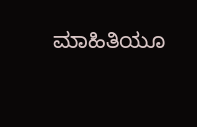ಮಾಹಿತಿಯೂ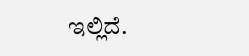ಇಲ್ಲಿದೆ.